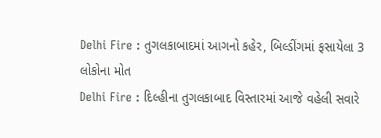Delhi Fire : તુગલકાબાદમાં આગનો કહેર, બિલ્ડીંગમાં ફસાયેલા 3 લોકોના મોત
Delhi Fire : દિલ્હીના તુગલકાબાદ વિસ્તારમાં આજે વહેલી સવારે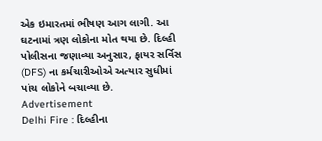એક ઇમારતમાં ભીષણ આગ લાગી. આ ઘટનામાં ત્રણ લોકોના મોત થયા છે. દિલ્હી પોલીસના જણાવ્યા અનુસાર, ફાયર સર્વિસ (DFS) ના કર્મચારીઓએ અત્યાર સુધીમાં પાંચ લોકોને બચાવ્યા છે.
Advertisement
Delhi Fire : દિલ્હીના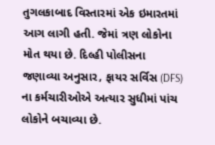તુગલકાબાદ વિસ્તારમાં એક ઇમારતમાં આગ લાગી હતી. જેમાં ત્રણ લોકોના મોત થયા છે. દિલ્હી પોલીસના જણાવ્યા અનુસાર, ફાયર સર્વિસ (DFS) ના કર્મચારીઓએ અત્યાર સુધીમાં પાંચ લોકોને બચાવ્યા છે.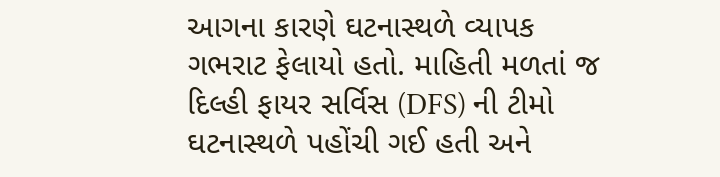આગના કારણે ઘટનાસ્થળે વ્યાપક ગભરાટ ફેલાયો હતો. માહિતી મળતાં જ દિલ્હી ફાયર સર્વિસ (DFS) ની ટીમો ઘટનાસ્થળે પહોંચી ગઈ હતી અને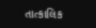તાત્કાલિક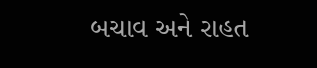બચાવ અને રાહત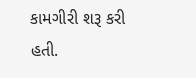કામગીરી શરૂ કરી હતી.